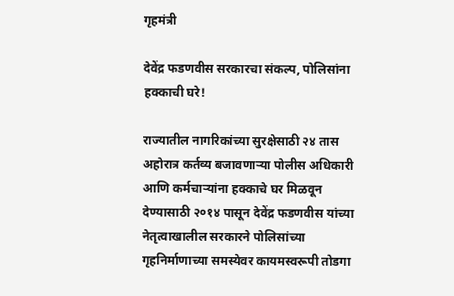गृहमंत्री

देवेंद्र फडणवीस सरकारचा संकल्प, पोलिसांना हक्काची घरे!

राज्यातील नागरिकांच्या सुरक्षेसाठी २४ तास अहोरात्र कर्तव्य बजावणाऱ्या पोलीस अधिकारी आणि कर्मचाऱ्यांना हक्काचे घर मिळवून देण्यासाठी २०१४ पासून देवेंद्र फडणवीस यांच्या नेतृत्वाखालील सरकारने पोलिसांच्या गृहनिर्माणाच्या समस्येवर कायमस्वरूपी तोडगा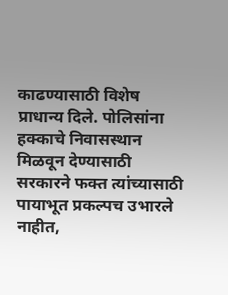काढण्यासाठी विशेष प्राधान्य दिले. पोलिसांना हक्काचे निवासस्थान मिळवून देण्यासाठी सरकारने फक्त त्यांच्यासाठी पायाभूत प्रकल्पच उभारले नाहीत,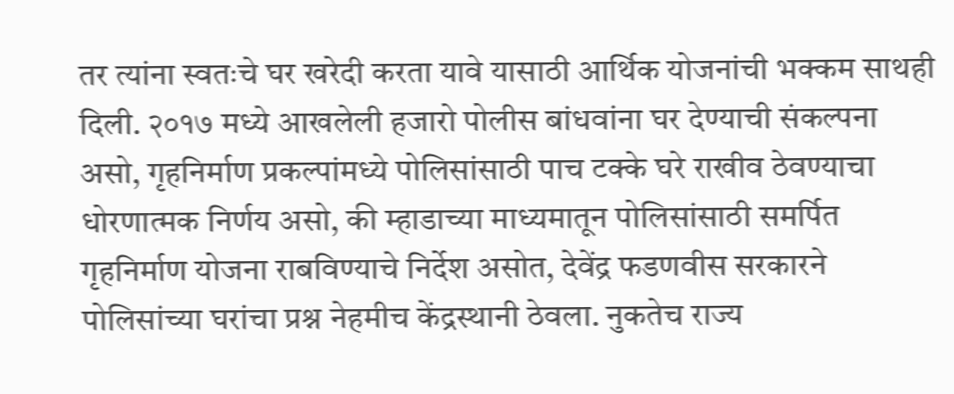तर त्यांना स्वतःचे घर खरेदी करता यावे यासाठी आर्थिक योजनांची भक्कम साथही दिली. २०१७ मध्ये आखलेली हजारो पोलीस बांधवांना घर देण्याची संकल्पना असो, गृहनिर्माण प्रकल्पांमध्ये पोलिसांसाठी पाच टक्के घरे राखीव ठेवण्याचा धोरणात्मक निर्णय असो, की म्हाडाच्या माध्यमातून पोलिसांसाठी समर्पित गृहनिर्माण योजना राबविण्याचे निर्देश असोत, देवेंद्र फडणवीस सरकारने पोलिसांच्या घरांचा प्रश्न नेहमीच केंद्रस्थानी ठेवला. नुकतेच राज्य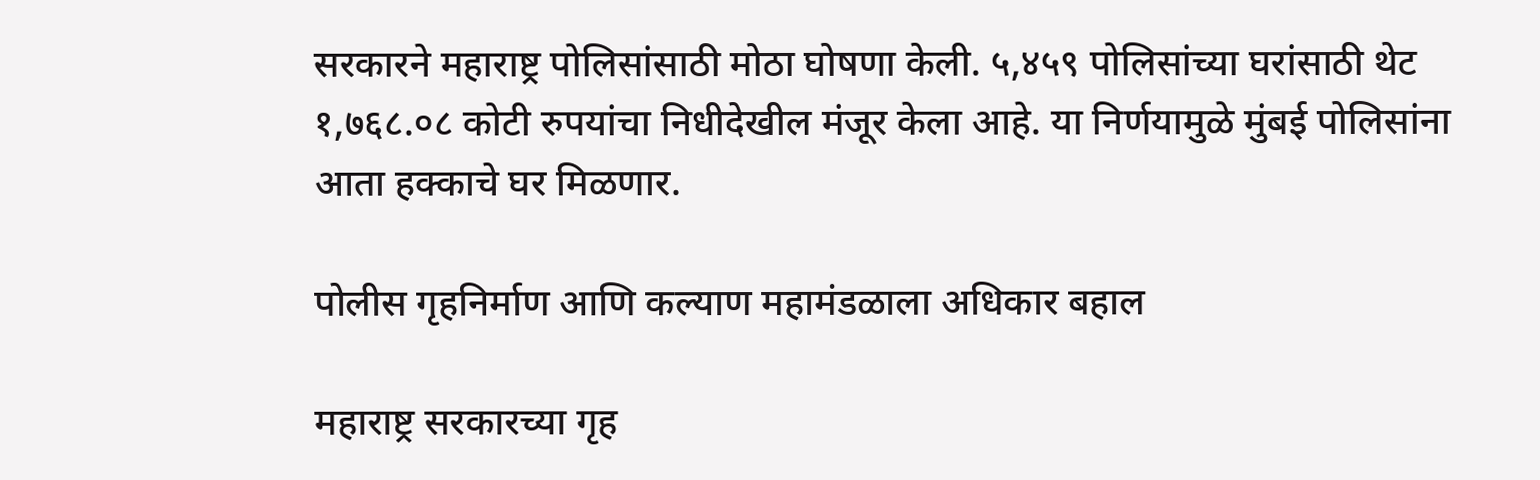सरकारने महाराष्ट्र पोलिसांसाठी मोठा घोषणा केली. ५,४५९ पोलिसांच्या घरांसाठी थेट १,७६८.०८ कोटी रुपयांचा निधीदेखील मंजूर केला आहे. या निर्णयामुळे मुंबई पोलिसांना आता हक्काचे घर मिळणार.

पोलीस गृहनिर्माण आणि कल्याण महामंडळाला अधिकार बहाल

महाराष्ट्र सरकारच्या गृह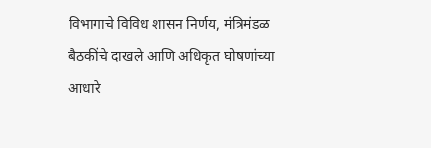विभागाचे विविध शासन निर्णय, मंत्रिमंडळ बैठकींचे दाखले आणि अधिकृत घोषणांच्या आधारे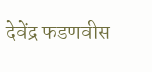देवेंद्र फडणवीस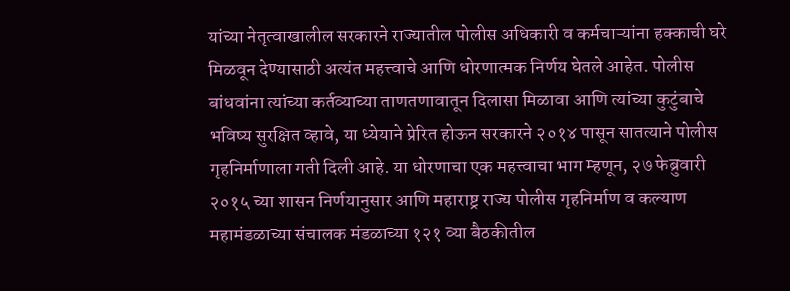यांच्या नेतृत्वाखालील सरकारने राज्यातील पोलीस अधिकारी व कर्मचाऱ्यांना हक्काची घरे मिळवून देण्यासाठी अत्यंत महत्त्वाचे आणि धोरणात्मक निर्णय घेतले आहेत. पोलीस बांधवांना त्यांच्या कर्तव्याच्या ताणतणावातून दिलासा मिळावा आणि त्यांच्या कुटुंबाचे भविष्य सुरक्षित व्हावे, या ध्येयाने प्रेरित होऊन सरकारने २०१४ पासून सातत्याने पोलीस गृहनिर्माणाला गती दिली आहे. या धोरणाचा एक महत्त्वाचा भाग म्हणून, २७ फेब्रुवारी २०१५ च्या शासन निर्णयानुसार आणि महाराष्ट्र राज्य पोलीस गृहनिर्माण व कल्याण महामंडळाच्या संचालक मंडळाच्या १२१ व्या बैठकीतील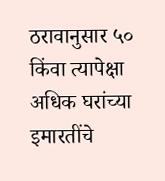ठरावानुसार ५० किंवा त्यापेक्षा अधिक घरांच्या इमारतींचे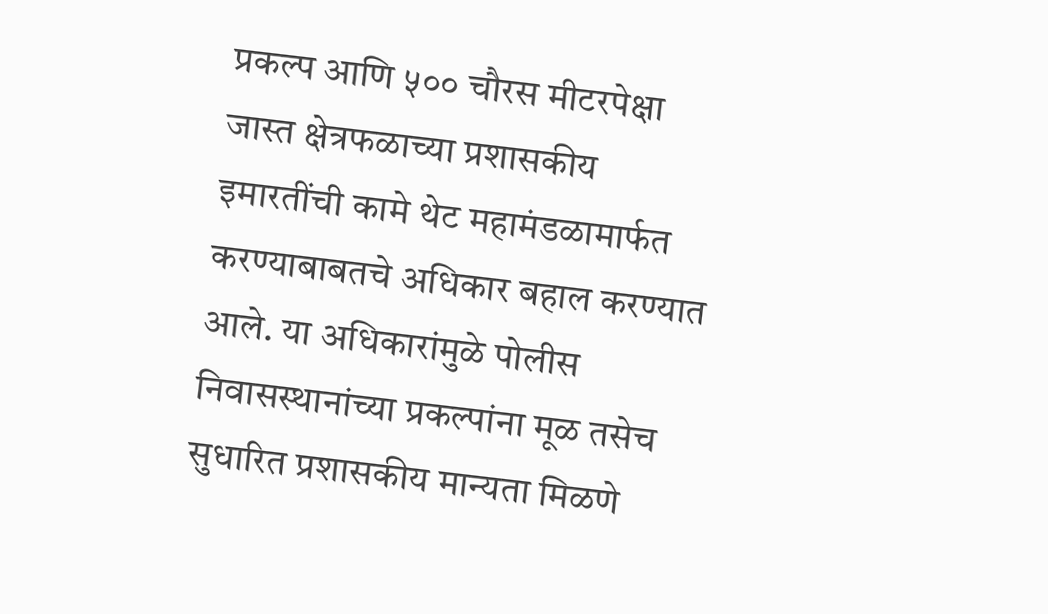प्रकल्प आणि ५०० चौरस मीटरपेक्षा जास्त क्षेत्रफळाच्या प्रशासकीय इमारतींची कामे थेट महामंडळामार्फत करण्याबाबतचे अधिकार बहाल करण्यात आले. या अधिकारांमुळे पोलीस निवासस्थानांच्या प्रकल्पांना मूळ तसेच सुधारित प्रशासकीय मान्यता मिळणे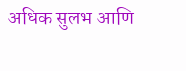अधिक सुलभ आणि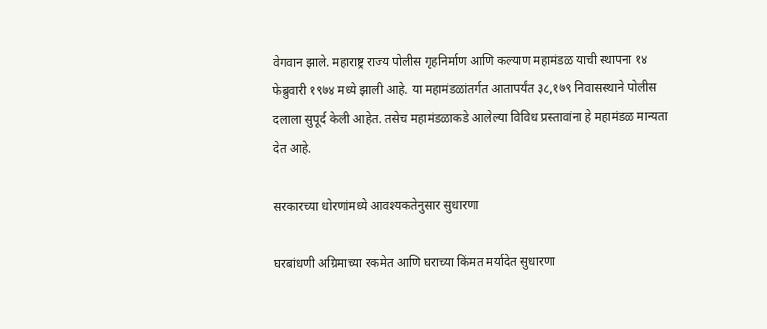वेगवान झाले. महाराष्ट्र राज्य पोलीस गृहनिर्माण आणि कल्याण महामंडळ याची स्थापना १४ फेब्रुवारी १९७४ मध्ये झाली आहे. या महामंडळांतर्गत आतापर्यंत ३८,१७९ निवासस्थाने पोलीस दलाला सुपूर्द केली आहेत. तसेच महामंडळाकडे आलेल्या विविध प्रस्तावांना हे महामंडळ मान्यता देत आहे.

सरकारच्या धोरणांमध्ये आवश्यकतेनुसार सुधारणा

घरबांधणी अग्रिमाच्या रकमेत आणि घराच्या किंमत मर्यादेत सुधारणा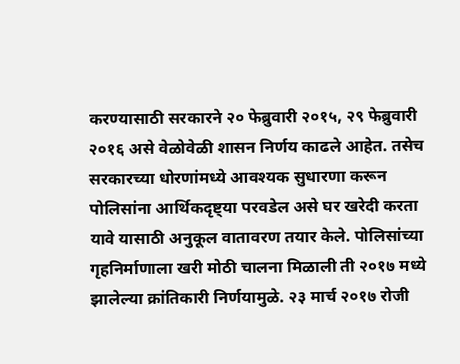करण्यासाठी सरकारने २० फेब्रुवारी २०१५, २९ फेब्रुवारी २०१६ असे वेळोवेळी शासन निर्णय काढले आहेत. तसेच सरकारच्या धोरणांमध्ये आवश्यक सुधारणा करून पोलिसांना आर्थिकदृष्ट्या परवडेल असे घर खरेदी करता यावे यासाठी अनुकूल वातावरण तयार केले. पोलिसांच्या गृहनिर्माणाला खरी मोठी चालना मिळाली ती २०१७ मध्ये झालेल्या क्रांतिकारी निर्णयामुळे. २३ मार्च २०१७ रोजी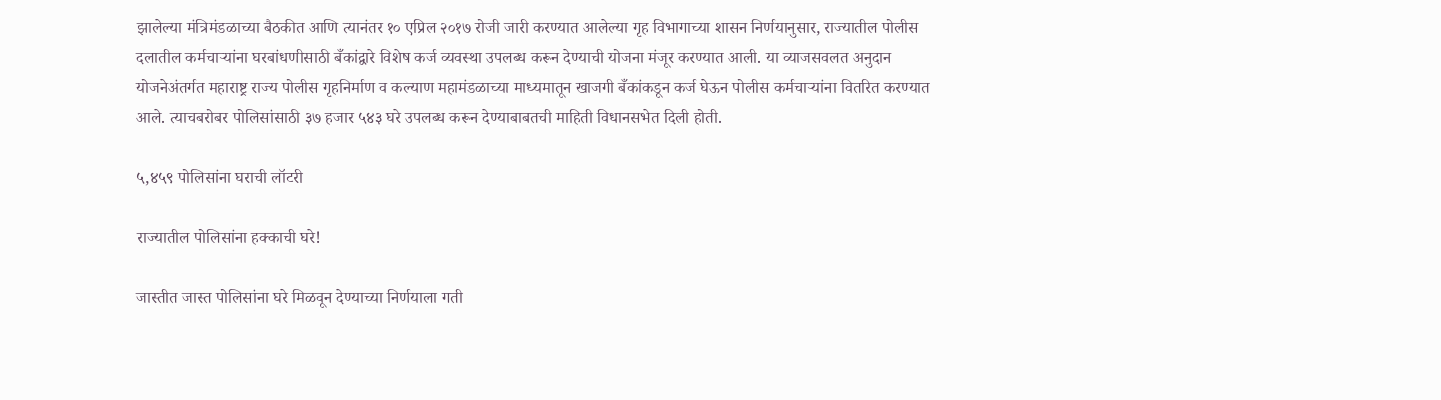झालेल्या मंत्रिमंडळाच्या बैठकीत आणि त्यानंतर १० एप्रिल २०१७ रोजी जारी करण्यात आलेल्या गृह विभागाच्या शासन निर्णयानुसार, राज्यातील पोलीस दलातील कर्मचाऱ्यांना घरबांधणीसाठी बँकांद्वारे विशेष कर्ज व्यवस्था उपलब्ध करून देण्याची योजना मंजूर करण्यात आली. या व्याजसवलत अनुदान योजनेअंतर्गत महाराष्ट्र राज्य पोलीस गृहनिर्माण व कल्याण महामंडळाच्या माध्यमातून खाजगी बँकांकडून कर्ज घेऊन पोलीस कर्मचाऱ्यांना वितरित करण्यात आले. त्याचबरोबर पोलिसांसाठी ३७ हजार ५४३ घरे उपलब्ध करून देण्याबाबतची माहिती विधानसभेत दिली होती.

५,४५९ पोलिसांना घराची लॉटरी

राज्यातील पोलिसांना हक्काची घरे!

जास्तीत जास्त पोलिसांना घरे मिळवून देण्याच्या निर्णयाला गती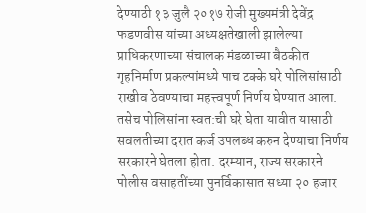देण्याठी १३ जुलै २०१७ रोजी मुख्यमंत्री देवेंद्र फडणवीस यांच्या अध्यक्षतेखाली झालेल्या प्राधिकरणाच्या संचालक मंडळाच्या बैठकीत गृहनिर्माण प्रकल्पांमध्ये पाच टक्के घरे पोलिसांसाठी राखीव ठेवण्याचा महत्त्वपूर्ण निर्णय घेण्यात आला. तसेच पोलिसांना स्वत:ची घरे घेता यावीत यासाठी सवलतीच्या दरात कर्ज उपलब्ध करुन देण्याचा निर्णय सरकारने घेतला होता. दरम्यान, राज्य सरकारने पोलीस वसाहतींच्या पुनर्विकासात सध्या २० हजार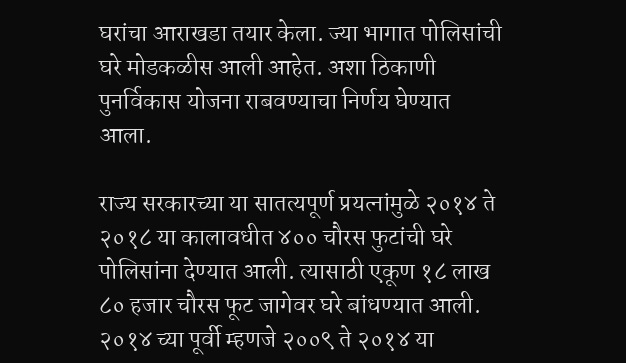घरांचा आराखडा तयार केला. ज्या भागात पोलिसांची घरे मोडकळीस आली आहेत. अशा ठिकाणी पुनर्विकास योजना राबवण्याचा निर्णय घेण्यात आला.

राज्य सरकारच्या या सातत्यपूर्ण प्रयत्नांमुळे २०१४ ते २०१८ या कालावधीत ४०० चौरस फुटांची घरे पोलिसांना देण्यात आली. त्यासाठी एकूण १८ लाख ८० हजार चौरस फूट जागेवर घरे बांधण्यात आली. २०१४ च्या पूर्वी म्हणजे २००९ ते २०१४ या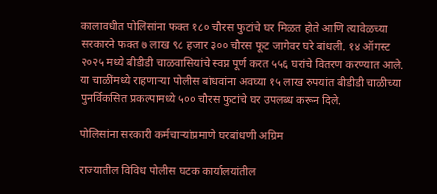कालावधीत पोलिसांना फक्त १८० चौरस फुटांचे घर मिळत होते आणि त्यावेळच्या सरकारने फक्त ७ लाख ९८ हजार ३०० चौरस फूट जागेवर घरे बांधली. १४ ऑगस्ट २०२५ मध्ये बीडीडी चाळवासियांचे स्वप्न पूर्ण करत ५५६ घरांचे वितरण करण्यात आले. या चाळींमध्ये राहणाऱ्या पोलीस बांधवांना अवघ्या १५ लाख रुपयांत बीडीडी चाळीच्या पुनर्विकसित प्रकल्पामध्ये ५०० चौरस फुटांचे घर उपलब्ध करून दिले.

पोलिसांना सरकारी कर्मचाऱ्यांप्रमाणे घरबांधणी अग्रिम

राज्यातील विविध पोलीस घटक कार्यालयांतील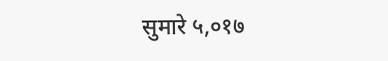सुमारे ५,०१७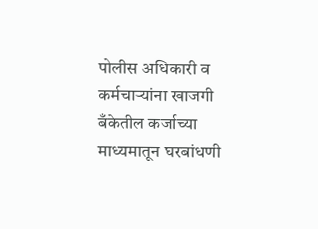पोलीस अधिकारी व कर्मचाऱ्यांना खाजगी बँकेतील कर्जाच्या माध्यमातून घरबांधणी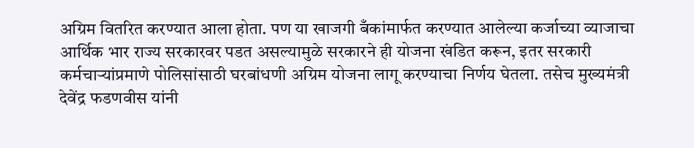अग्रिम वितरित करण्यात आला होता. पण या खाजगी बँकांमार्फत करण्यात आलेल्या कर्जाच्या व्याजाचा आर्थिक भार राज्य सरकारवर पडत असल्यामुळे सरकारने ही योजना खंडित करून, इतर सरकारी कर्मचाऱ्यांप्रमाणे पोलिसांसाठी घरबांधणी अग्रिम योजना लागू करण्याचा निर्णय घेतला. तसेच मुख्यमंत्री देवेंद्र फडणवीस यांनी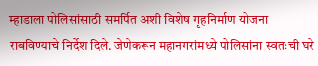म्हाडाला पोलिसांसाठी समर्पित अशी विशेष गृहनिर्माण योजना राबविण्याचे निर्देश दिले. जेणेकरून महानगरांमध्ये पोलिसांना स्वतःची घरे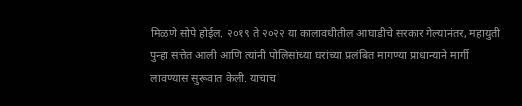मिळणे सोपे होईल. २०१९ ते २०२२ या कालावधीतील आघाडीचे सरकार गेल्यानंतर, महायुती पुन्हा सत्तेत आली आणि त्यांनी पोलिसांच्या घरांच्या प्रलंबित मागण्या प्राधान्याने मार्गी लावण्यास सुरूवात केली. याचाच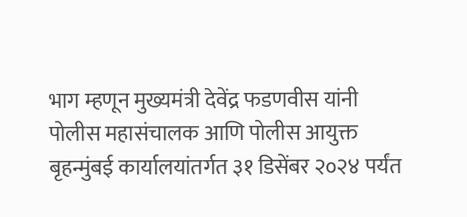भाग म्हणून मुख्यमंत्री देवेंद्र फडणवीस यांनी पोलीस महासंचालक आणि पोलीस आयुक्त बृहन्मुंबई कार्यालयांतर्गत ३१ डिसेंबर २०२४ पर्यंत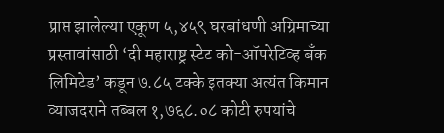प्राप्त झालेल्या एकूण ५,४५९ घरबांधणी अग्रिमाच्या प्रस्तावांसाठी ‘दी महाराष्ट्र स्टेट को-ऑपरेटिव्ह बँक लिमिटेड’ कडून ७.८५ टक्के इतक्या अत्यंत किमान व्याजदराने तब्बल १,७६८.०८ कोटी रुपयांचे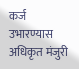कर्ज उभारण्यास अधिकृत मंजुरी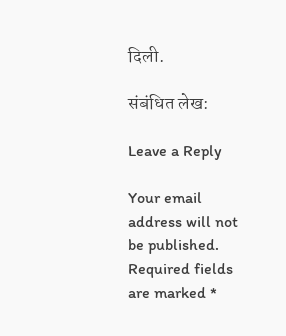दिली.

संबंधित लेख:

Leave a Reply

Your email address will not be published. Required fields are marked *